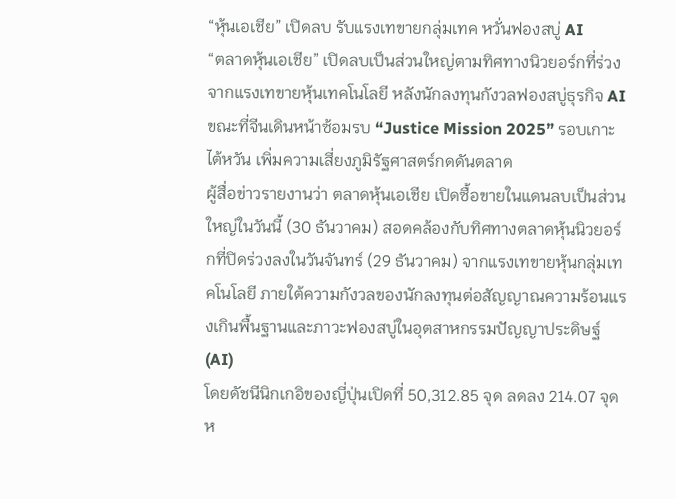“หุ้นเอเชีย” เปิดลบ รับแรงเทขายกลุ่มเทค หวั่นฟองสบู่ AI
“ตลาดหุ้นเอเชีย” เปิดลบเป็นส่วนใหญ่ตามทิศทางนิวยอร์กที่ร่วงจากแรงเทขายหุ้นเทคโนโลยี หลังนักลงทุนกังวลฟองสบู่ธุรกิจ AI ขณะที่จีนเดินหน้าซ้อมรบ “Justice Mission 2025” รอบเกาะไต้หวัน เพิ่มความเสี่ยงภูมิรัฐศาสตร์กดดันตลาด
ผู้สื่อข่าวรายงานว่า ตลาดหุ้นเอเชีย เปิดซื้อขายในแดนลบเป็นส่วนใหญ่ในวันนี้ (30 ธันวาคม) สอดคล้องกับทิศทางตลาดหุ้นนิวยอร์กที่ปิดร่วงลงในวันจันทร์ (29 ธันวาคม) จากแรงเทขายหุ้นกลุ่มเทคโนโลยี ภายใต้ความกังวลของนักลงทุนต่อสัญญาณความร้อนแรงเกินพื้นฐานและภาวะฟองสบู่ในอุตสาหกรรมปัญญาประดิษฐ์ (AI)
โดยดัชนีนิกเกอิของญี่ปุ่นเปิดที่ 50,312.85 จุด ลดลง 214.07 จุด ห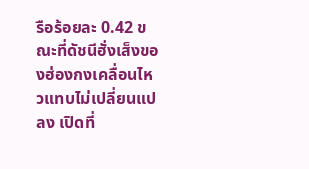รือร้อยละ 0.42 ขณะที่ดัชนีฮั่งเส็งของฮ่องกงเคลื่อนไหวแทบไม่เปลี่ยนแปลง เปิดที่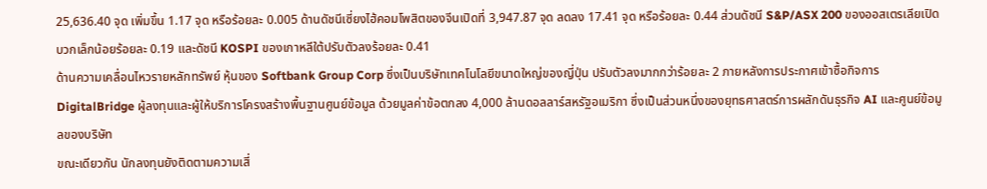25,636.40 จุด เพิ่มขึ้น 1.17 จุด หรือร้อยละ 0.005 ด้านดัชนีเซี่ยงไฮ้คอมโพสิตของจีนเปิดที่ 3,947.87 จุด ลดลง 17.41 จุด หรือร้อยละ 0.44 ส่วนดัชนี S&P/ASX 200 ของออสเตรเลียเปิดบวกเล็กน้อยร้อยละ 0.19 และดัชนี KOSPI ของเกาหลีใต้ปรับตัวลงร้อยละ 0.41
ด้านความเคลื่อนไหวรายหลักทรัพย์ หุ้นของ Softbank Group Corp ซึ่งเป็นบริษัทเทคโนโลยีขนาดใหญ่ของญี่ปุ่น ปรับตัวลงมากกว่าร้อยละ 2 ภายหลังการประกาศเข้าซื้อกิจการ DigitalBridge ผู้ลงทุนและผู้ให้บริการโครงสร้างพื้นฐานศูนย์ข้อมูล ด้วยมูลค่าข้อตกลง 4,000 ล้านดอลลาร์สหรัฐอเมริกา ซึ่งเป็นส่วนหนึ่งของยุทธศาสตร์การผลักดันธุรกิจ AI และศูนย์ข้อมูลของบริษัท
ขณะเดียวกัน นักลงทุนยังติดตามความเสี่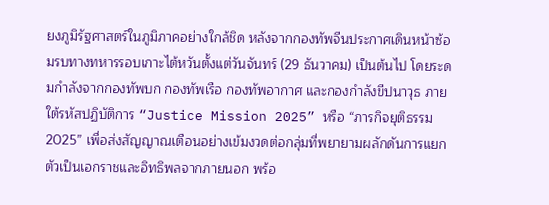ยงภูมิรัฐศาสตร์ในภูมิภาคอย่างใกล้ชิด หลังจากกองทัพจีนประกาศเดินหน้าซ้อมรบทางทหารรอบเกาะไต้หวันตั้งแต่วันจันทร์ (29 ธันวาคม) เป็นต้นไป โดยระดมกำลังจากกองทัพบก กองทัพเรือ กองทัพอากาศ และกองกำลังขีปนาวุธ ภายใต้รหัสปฏิบัติการ “Justice Mission 2025” หรือ “ภารกิจยุติธรรม 2025” เพื่อส่งสัญญาณเตือนอย่างเข้มงวดต่อกลุ่มที่พยายามผลักดันการแยกตัวเป็นเอกราชและอิทธิพลจากภายนอก พร้อ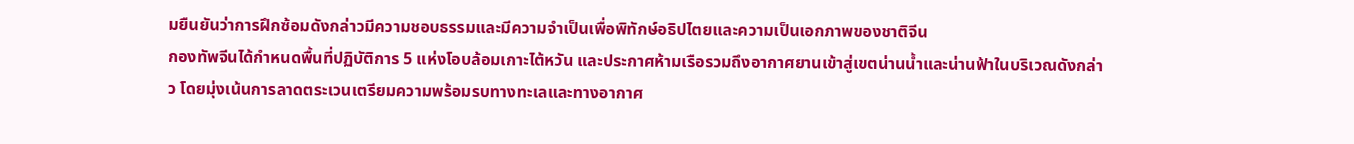มยืนยันว่าการฝึกซ้อมดังกล่าวมีความชอบธรรมและมีความจำเป็นเพื่อพิทักษ์อธิปไตยและความเป็นเอกภาพของชาติจีน
กองทัพจีนได้กำหนดพื้นที่ปฏิบัติการ 5 แห่งโอบล้อมเกาะไต้หวัน และประกาศห้ามเรือรวมถึงอากาศยานเข้าสู่เขตน่านน้ำและน่านฟ้าในบริเวณดังกล่าว โดยมุ่งเน้นการลาดตระเวนเตรียมความพร้อมรบทางทะเลและทางอากาศ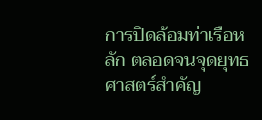การปิดล้อมท่าเรือหลัก ตลอดจนจุดยุทธศาสตร์สำคัญ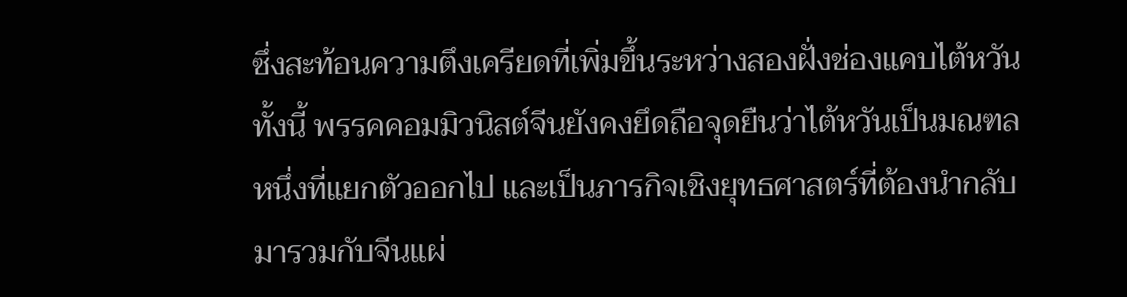ซึ่งสะท้อนความตึงเครียดที่เพิ่มขึ้นระหว่างสองฝั่งช่องแคบไต้หวัน
ทั้งนี้ พรรคคอมมิวนิสต์จีนยังคงยึดถือจุดยืนว่าไต้หวันเป็นมณฑลหนึ่งที่แยกตัวออกไป และเป็นภารกิจเชิงยุทธศาสตร์ที่ต้องนำกลับมารวมกับจีนแผ่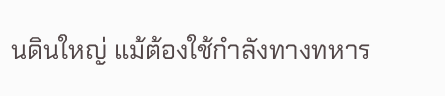นดินใหญ่ แม้ต้องใช้กำลังทางทหาร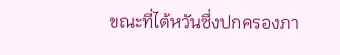ขณะที่ไต้หวันซึ่งปกครองภา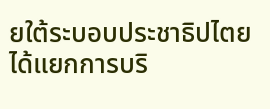ยใต้ระบอบประชาธิปไตย ได้แยกการบริ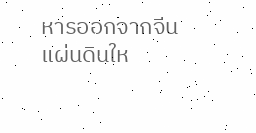หารออกจากจีนแผ่นดินให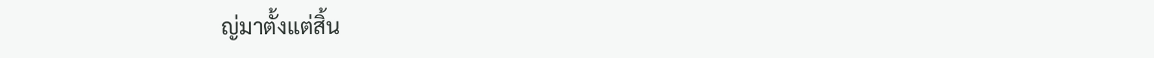ญ่มาตั้งแต่สิ้น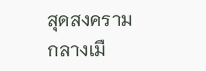สุดสงครามกลางเมื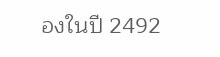องในปี 2492